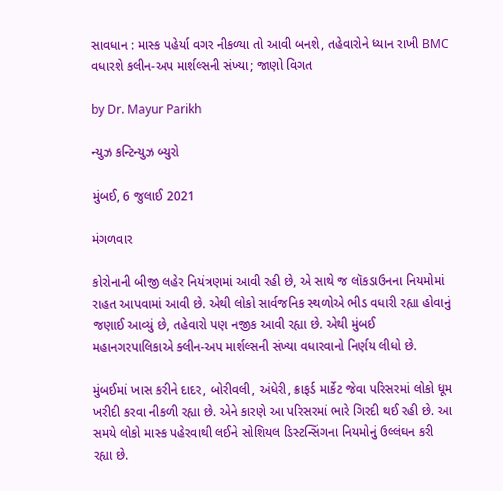સાવધાન : માસ્ક પહેર્યા વગર નીકળ્યા તો આવી બનશે, તહેવારોને ધ્યાન રાખી BMC વધારશે કલીન-અપ માર્શલ્સની સંખ્યા; જાણો વિગત

by Dr. Mayur Parikh

ન્યુઝ કન્ટિન્યુઝ બ્યુરો

મુંબઈ, 6 જુલાઈ 2021

મંગળવાર

કોરોનાની બીજી લહેર નિયંત્રણમાં આવી રહી છે, એ સાથે જ લૉકડાઉનના નિયમોમાં રાહત આપવામાં આવી છે. એથી લોકો સાર્વજનિક સ્થળોએ ભીડ વધારી રહ્યા હોવાનું જણાઈ આવ્યું છે, તહેવારો પણ નજીક આવી રહ્યા છે. એથી મુંબઈ મહાનગરપાલિકાએ ક્લીન-અપ માર્શલ્સની સંખ્યા વધારવાનો નિર્ણય લીધો છે.

મુંબઈમાં ખાસ કરીને દાદર, બોરીવલી, અંધેરી, ક્રાફર્ડ માર્કેટ જેવા પરિસરમાં લોકો ધૂમ ખરીદી કરવા નીકળી રહ્યા છે. એને કારણે આ પરિસરમાં ભારે ગિરદી થઈ રહી છે. આ સમયે લોકો માસ્ક પહેરવાથી લઈને સોશિયલ ડિસ્ટન્સિંગના નિયમોનું ઉલ્લંઘન કરી  રહ્યા છે.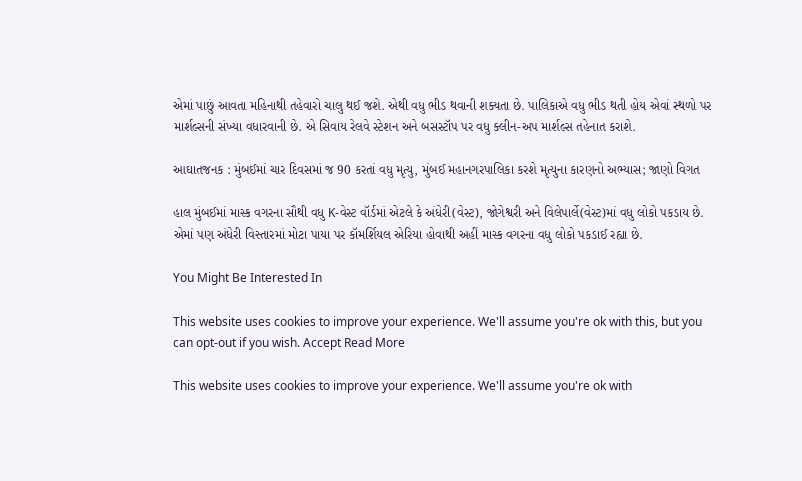એમાં પાછું આવતા મહિનાથી તહેવારો ચાલુ થઈ જશે. એથી વધુ ભીડ થવાની શક્યતા છે. પાલિકાએ વધુ ભીડ થતી હોય એવાં સ્થળો પર માર્શલ્સની સંખ્યા વધારવાની છે. એ સિવાય રેલવે સ્ટેશન અને બસસ્ટૉપ પર વધુ ક્લીન-અપ માર્શલ્સ તહેનાત કરાશે.

આઘાતજનક : મુંબઈમાં ચાર દિવસમાં જ 90 કરતાં વધુ મૃત્યુ, મુંબઈ મહાનગરપાલિકા કરશે મૃત્યુના કારણનો અભ્યાસ; જાણો વિગત

હાલ મુંબઈમાં માસ્ક વગરના સૌથી વધુ K-વેસ્ટ વૉર્ડમાં એટલે કે અંધેરી(વેસ્ટ), જોગેશ્વરી અને વિલેપાર્લે(વેસ્ટ)માં વધુ લોકો પકડાય છે. એમાં પણ અંધેરી વિસ્તારમાં મોટા પાયા પર કૉમર્શિયલ એરિયા હોવાથી અહીં માસ્ક વગરના વધુ લોકો પકડાઈ રહ્યા છે.

You Might Be Interested In

This website uses cookies to improve your experience. We'll assume you're ok with this, but you can opt-out if you wish. Accept Read More

This website uses cookies to improve your experience. We'll assume you're ok with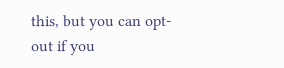this, but you can opt-out if you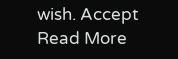wish. Accept Read More